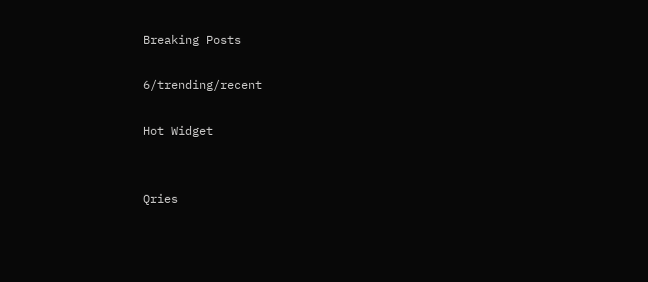Breaking Posts

6/trending/recent

Hot Widget


Qries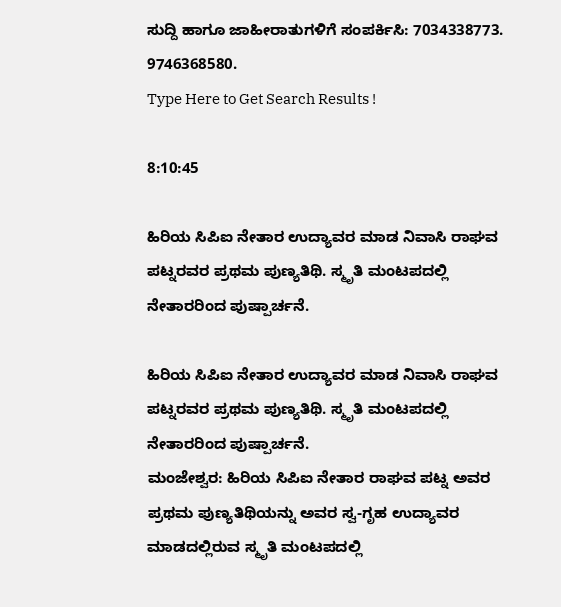ಸುದ್ದಿ ಹಾಗೂ ಜಾಹೀರಾತುಗಳಿಗೆ ಸಂಪರ್ಕಿಸಿ: 7034338773. 9746368580.
Type Here to Get Search Results !

8:10:45

ಹಿರಿಯ ಸಿಪಿಐ ನೇತಾರ ಉದ್ಯಾವರ ಮಾಡ ನಿವಾಸಿ ರಾಘವ ಪಟ್ನರವರ ಪ್ರಥಮ ಪುಣ್ಯತಿಥಿ. ಸ್ಮೃತಿ ಮಂಟಪದಲ್ಲಿ ನೇತಾರರಿಂದ ಪುಷ್ಪಾರ್ಚನೆ.

ಹಿರಿಯ ಸಿಪಿಐ ನೇತಾರ ಉದ್ಯಾವರ ಮಾಡ ನಿವಾಸಿ ರಾಘವ ಪಟ್ನರವರ ಪ್ರಥಮ ಪುಣ್ಯತಿಥಿ. ಸ್ಮೃತಿ ಮಂಟಪದಲ್ಲಿ ನೇತಾರರಿಂದ ಪುಷ್ಪಾರ್ಚನೆ.
ಮಂಜೇಶ್ವರ: ಹಿರಿಯ ಸಿಪಿಐ ನೇತಾರ ರಾಘವ ಪಟ್ನ ಅವರ ಪ್ರಥಮ ಪುಣ್ಯತಿಥಿಯನ್ನು ಅವರ ಸ್ವ-ಗೃಹ ಉದ್ಯಾವರ ಮಾಡದಲ್ಲಿರುವ ಸ್ಮೃತಿ ಮಂಟಪದಲ್ಲಿ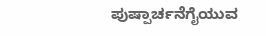ಪುಷ್ಪಾರ್ಚನೆಗೈಯುವ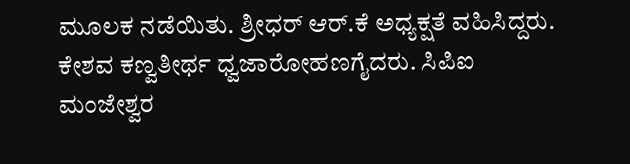ಮೂಲಕ ನಡೆಯಿತು. ಶ್ರೀಧರ್ ಆರ್.ಕೆ ಅಧ್ಯಕ್ಷತೆ ವಹಿಸಿದ್ದರು.
ಕೇಶವ ಕಣ್ವತೀರ್ಥ ಧ್ವಜಾರೋಹಣಗೈದರು. ಸಿಪಿಐ ಮಂಜೇಶ್ವರ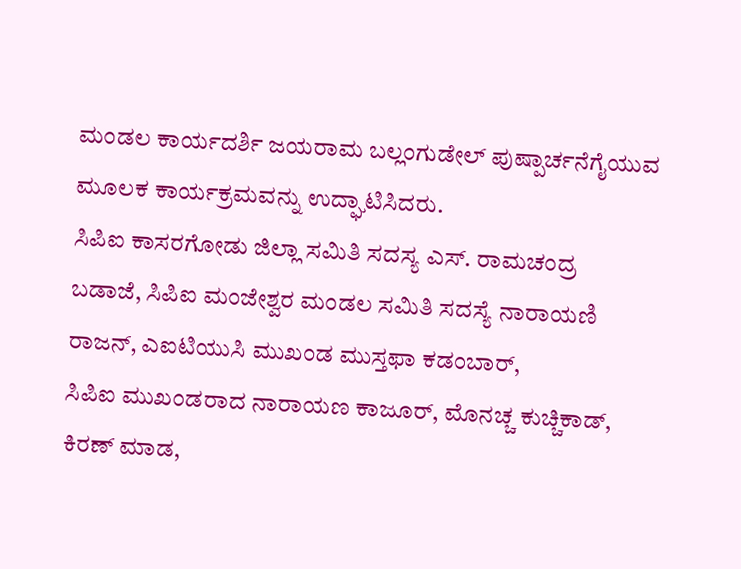ಮಂಡಲ ಕಾರ್ಯದರ್ಶಿ ಜಯರಾಮ ಬಲ್ಲಂಗುಡೇಲ್ ಪುಷ್ಪಾರ್ಚನೆಗೈಯುವ ಮೂಲಕ ಕಾರ್ಯಕ್ರಮವನ್ನು ಉದ್ಘಾಟಿಸಿದರು.
ಸಿಪಿಐ ಕಾಸರಗೋಡು ಜಿಲ್ಲಾ ಸಮಿತಿ ಸದಸ್ಯ ಎಸ್. ರಾಮಚಂದ್ರ ಬಡಾಜೆ, ಸಿಪಿಐ ಮಂಜೇಶ್ವರ ಮಂಡಲ ಸಮಿತಿ ಸದಸ್ಯೆ ನಾರಾಯಣಿ ರಾಜನ್, ಎಐಟಿಯುಸಿ ಮುಖಂಡ ಮುಸ್ತಫಾ ಕಡಂಬಾರ್,
ಸಿಪಿಐ ಮುಖಂಡರಾದ ನಾರಾಯಣ ಕಾಜೂರ್, ಮೊನಚ್ಚ ಕುಚ್ಚಿಕಾಡ್, ಕಿರಣ್ ಮಾಡ,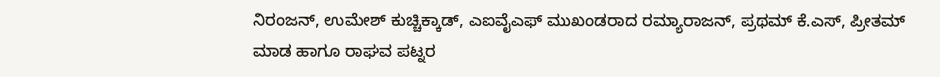ನಿರಂಜನ್, ಉಮೇಶ್ ಕುಚ್ಚಿಕ್ಕಾಡ್, ಎಐವೈಎಫ್ ಮುಖಂಡರಾದ ರಮ್ಯಾರಾಜನ್, ಪ್ರಥಮ್ ಕೆ.ಎಸ್, ಪ್ರೀತಮ್ ಮಾಡ ಹಾಗೂ ರಾಘವ ಪಟ್ನರ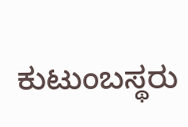ಕುಟುಂಬಸ್ಥರು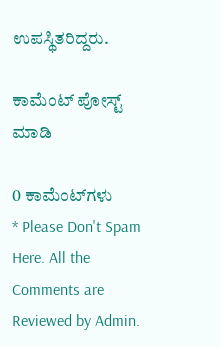ಉಪಸ್ಥಿತರಿದ್ದರು.

ಕಾಮೆಂಟ್‌‌ ಪೋಸ್ಟ್‌ ಮಾಡಿ

0 ಕಾಮೆಂಟ್‌ಗಳು
* Please Don't Spam Here. All the Comments are Reviewed by Admin.